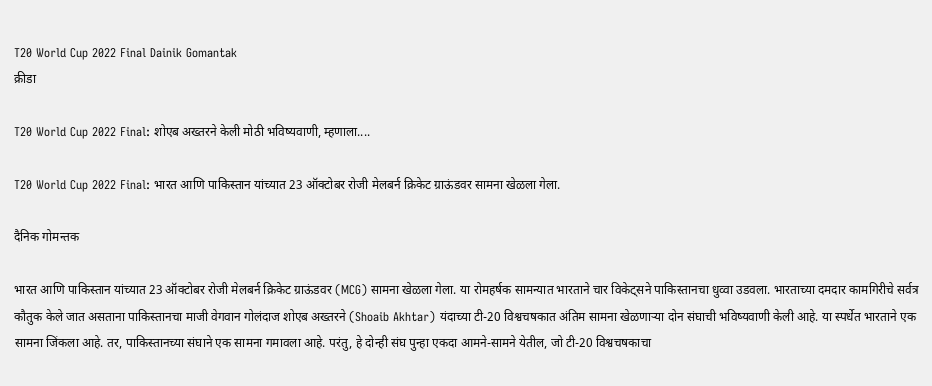T20 World Cup 2022 Final Dainik Gomantak
क्रीडा

T20 World Cup 2022 Final: शोएब अख्तरने केली मोठी भविष्यवाणी, म्हणाला....

T20 World Cup 2022 Final: भारत आणि पाकिस्तान यांच्यात 23 ऑक्टोबर रोजी मेलबर्न क्रिकेट ग्राऊंडवर सामना खेळला गेला.

दैनिक गोमन्तक

भारत आणि पाकिस्तान यांच्यात 23 ऑक्टोबर रोजी मेलबर्न क्रिकेट ग्राऊंडवर (MCG) सामना खेळला गेला. या रोमहर्षक सामन्यात भारताने चार विकेट्सने पाकिस्तानचा धुव्वा उडवला. भारताच्या दमदार कामगिरीचे सर्वत्र कौतुक केले जात असताना पाकिस्तानचा माजी वेगवान गोलंदाज शोएब अख्तरने (Shoaib Akhtar) यंदाच्या टी-20 विश्वचषकात अंतिम सामना खेळणाऱ्या दोन संघाची भविष्यवाणी केली आहे. या स्पर्धेत भारताने एक सामना जिंकला आहे. तर, पाकिस्तानच्या संघाने एक सामना गमावला आहे. परंतु, हे दोन्ही संघ पुन्हा एकदा आमने-सामने येतील, जो टी-20 विश्वचषकाचा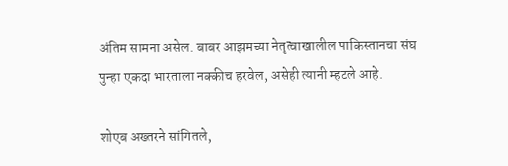अंतिम सामना असेल. बाबर आझमच्या नेतृत्वाखालील पाकिस्तानचा संघ पुन्हा एकदा भारताला नक्कीच हरवेल, असेही त्यानी म्हटले आहे.

शोएब अख्तरने सांगितले,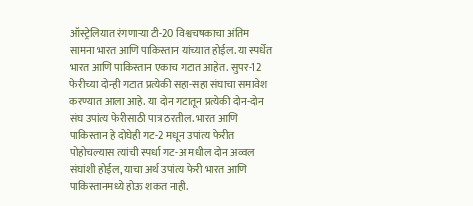ऑस्ट्रेलियात रंगणाऱ्या टी-20 विश्वचषकाचा अंतिम सामना भारत आणि पाकिस्तान यांच्यात होईल. या स्पर्धेत भारत आणि पाकिस्तान एकाच गटात आहेत. सुपर-12 फेरीच्या दोन्ही गटात प्रत्येकी सहा-सहा संघाचा समावेश करण्यात आला आहे. या दोन गटातून प्रत्येकी दोन-दोन संघ उपांत्य फेरीसाठी पात्र ठरतील. भारत आणि पाकिस्तान हे दोघेही गट-2 मधून उपांत्य फेरीत पोहोचल्यास त्यांची स्पर्धा गट-अ मधील दोन अव्वल संघांशी होईल, याचा अर्थ उपांत्य फेरी भारत आणि पाकिस्तानमध्ये होऊ शकत नाही.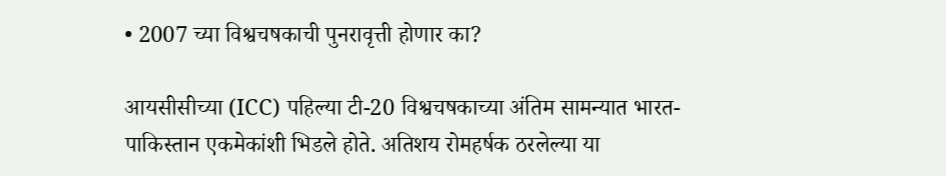• 2007 च्या विश्वचषकाची पुनरावृत्ती होणार का?

आयसीसीच्या (ICC) पहिल्या टी-20 विश्वचषकाच्या अंतिम सामन्यात भारत-पाकिस्तान एकमेकांशी भिडले होते. अतिशय रोमहर्षक ठरलेल्या या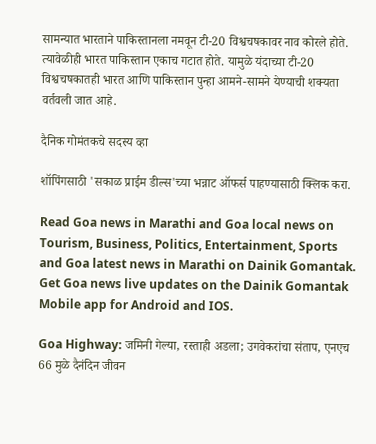सामन्यात भारताने पाकिस्तानला नमवून टी-20 विश्वचषकावर नाव कोरले होते. त्यावेळीही भारत पाकिस्तान एकाच गटात होते. यामुळे यंदाच्या टी-20 विश्वचषकातही भारत आणि पाकिस्तान पुन्हा आमने-सामने येण्याची शक्यता वर्तवली जात आहे.

दैनिक गोमंतकचे सदस्य व्हा

शॉपिंगसाठी 'सकाळ प्राईम डील्स'च्या भन्नाट ऑफर्स पाहण्यासाठी क्लिक करा.

Read Goa news in Marathi and Goa local news on Tourism, Business, Politics, Entertainment, Sports and Goa latest news in Marathi on Dainik Gomantak. Get Goa news live updates on the Dainik Gomantak Mobile app for Android and IOS.

Goa Highway: जमिनी गेल्या, रस्ताही अडला; उगवेकरांचा संताप, एनएच 66 मुळे दैनंदिन जीवन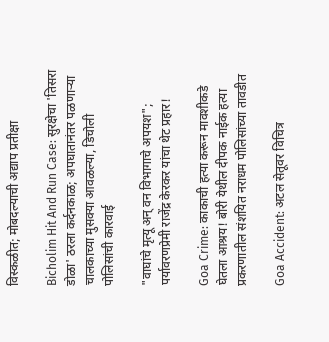विस्कळीत; मोबदल्याची अद्याप प्रतीक्षा

Bicholim Hit And Run Case: सुरक्षेचा 'तिसरा डोळा' ठरला कर्दनकाळ; अपघातानंतर पळणाऱ्या चालकाच्या मुसक्या आवळल्या, डिचोली पोलिसांची कारवाई

"वाघांचे मृत्यू अन् वन विभागाचे अपयश"; पर्यावरणप्रेमी राजेंद्र केरकर यांचा थेट प्रहार!

Goa Crime: काकाची हत्या करून मावशीकडे घेतला आश्रय! बोरी येथील दीपक नाईक हत्या प्रकरणातील संशयित नराधम पोलिसांच्या तावडीत

Goa Accident: अटल सेतूवर विचित्र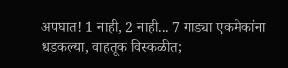अपघात! 1 नाही, 2 नाही... 7 गाड्या एकमेकांना धडकल्या, वाहतूक विस्कळीत;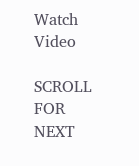Watch Video

SCROLL FOR NEXT